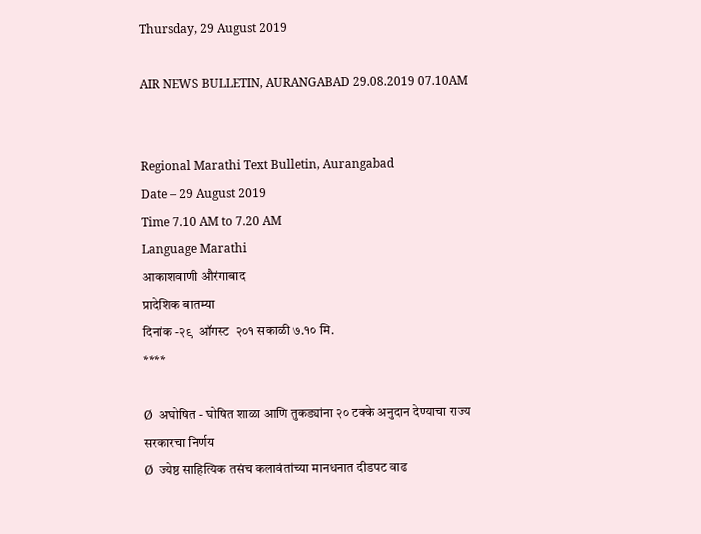Thursday, 29 August 2019

AIR NEWS BULLETIN, AURANGABAD 29.08.2019 07.10AM


Regional Marathi Text Bulletin, Aurangabad
Date – 29 August 2019
Time 7.10 AM to 7.20 AM
Language Marathi
आकाशवाणी औरंगाबाद
प्रादेशिक बातम्या
दिनांक -२९  ऑगस्ट  २०१ सकाळी ७.१० मि.
****

Ø  अघोषित - घोषित शाळा आणि तुकड्यांना २० टक्के अनुदान देण्याचा राज्य सरकारचा निर्णय
Ø  ज्येष्ठ साहित्यिक तसंच कलावंतांच्या मानधनात दीडपट वाढ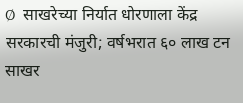Ø  साखरेच्या निर्यात धोरणाला केंद्र सरकारची मंजुरी; वर्षभरात ६० लाख टन साखर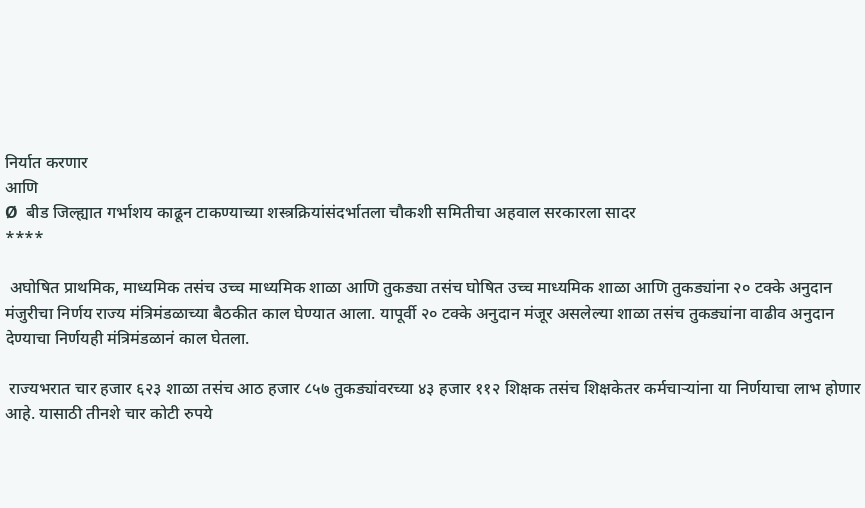निर्यात करणार
आणि
Ø  बीड जिल्ह्यात गर्भाशय काढून टाकण्याच्या शस्त्रक्रियांसंदर्भातला चौकशी समितीचा अहवाल सरकारला सादर
****

 अघोषित प्राथमिक, माध्यमिक तसंच उच्च माध्यमिक शाळा आणि तुकड्या तसंच घोषित उच्च माध्यमिक शाळा आणि तुकड्यांना २० टक्के अनुदान मंजुरीचा निर्णय राज्य मंत्रिमंडळाच्या बैठकीत काल घेण्यात आला. यापूर्वी २० टक्के अनुदान मंजूर असलेल्या शाळा तसंच तुकड्यांना वाढीव अनुदान देण्याचा निर्णयही मंत्रिमंडळानं काल घेतला.

 राज्यभरात चार हजार ६२३ शाळा तसंच आठ हजार ८५७ तुकड्यांवरच्या ४३ हजार ११२ शिक्षक तसंच शिक्षकेतर कर्मचाऱ्यांना या निर्णयाचा लाभ होणार आहे. यासाठी तीनशे चार कोटी रुपये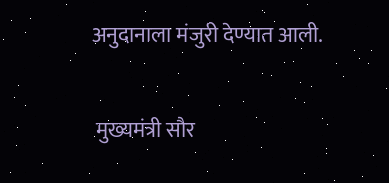अनुदानाला मंजुरी देण्यात आली.

 मुख्यमंत्री सौर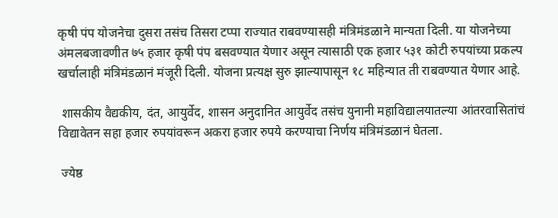कृषी पंप योजनेचा दुसरा तसंच तिसरा टप्पा राज्यात राबवण्यासही मंत्रिमंडळाने मान्यता दिली. या योजनेच्या अंमलबजावणीत ७५ हजार कृषी पंप बसवण्यात येणार असून त्यासाठी एक हजार ५३१ कोटी रुपयांच्या प्रकल्प खर्चालाही मंत्रिमंडळानं मंजूरी दिली. योजना प्रत्यक्ष सुरु झाल्यापासून १८ महिन्यात ती राबवण्यात येणार आहे.

 शासकीय वैद्यकीय, दंत, आयुर्वेद, शासन अनुदानित आयुर्वेद तसंच युनानी महाविद्यालयातल्या आंतरवासितांचं विद्यावेतन सहा हजार रुपयांवरून अकरा हजार रुपये करण्याचा निर्णय मंत्रिमंडळानं घेतला.

 ज्येष्ठ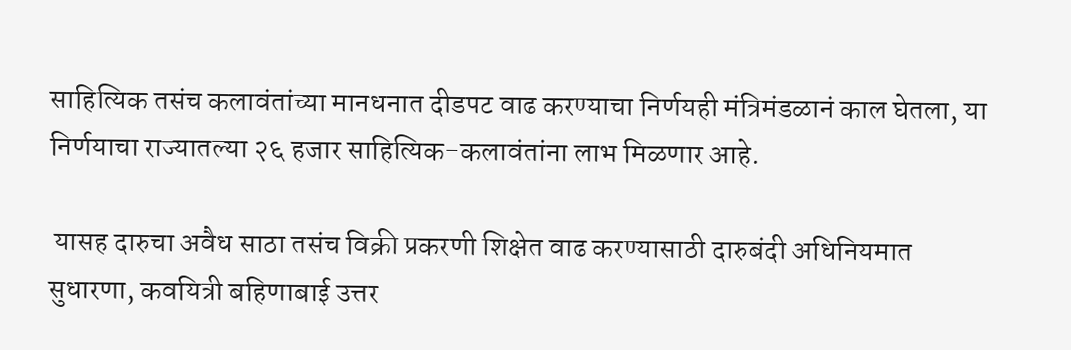साहित्यिक तसंच कलावंतांच्या मानधनात दीडपट वाढ करण्याचा निर्णयही मंत्रिमंडळानं काल घेतला, या निर्णयाचा राज्यातल्या २६ हजार साहित्यिक-कलावंतांना लाभ मिळणार आहे.

 यासह दारुचा अवैध साठा तसंच विक्री प्रकरणी शिक्षेत वाढ करण्यासाठी दारुबंदी अधिनियमात सुधारणा, कवयित्री बहिणाबाई उत्तर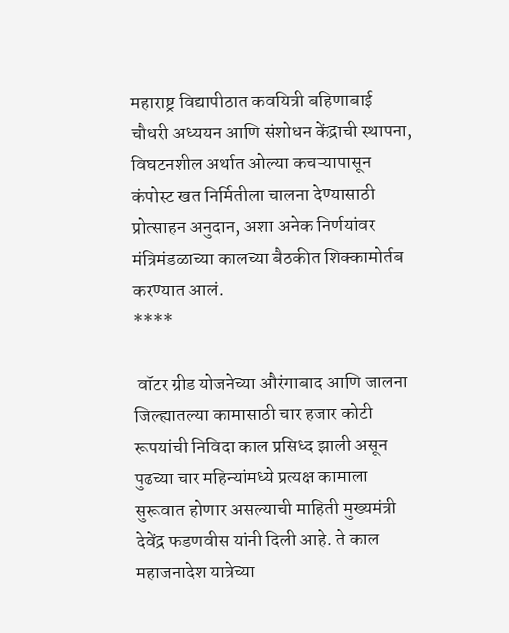महाराष्ट्र विद्यापीठात कवयित्री बहिणाबाई चौधरी अध्ययन आणि संशोधन केंद्राची स्थापना, विघटनशील अर्थात ओल्या कचऱ्यापासून कंपोस्ट खत निर्मितीला चालना देण्यासाठी प्रोत्साहन अनुदान, अशा अनेक निर्णयांवर मंत्रिमंडळाच्या कालच्या बैठकीत शिक्कामोर्तब करण्यात आलं.
****

 वॉटर ग्रीड योजनेच्या औरंगाबाद आणि जालना जिल्ह्यातल्या कामासाठी चार हजार कोटी रूपयांची निविदा काल प्रसिध्द झाली असून पुढच्या चार महिन्यांमध्ये प्रत्यक्ष कामाला सुरूवात होणार असल्याची माहिती मुख्यमंत्री देवेंद्र फडणवीस यांनी दिली आहे. ते काल महाजनादेश यात्रेच्या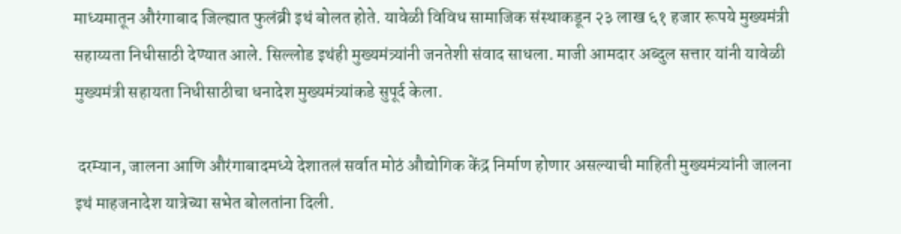माध्यमातून औरंगाबाद जिल्ह्यात फुलंब्री इथं बोलत होते. यावेळी विविध सामाजिक संस्थाकडून २३ लाख ६१ हजार रूपये मुख्यमंत्री सहाय्यता निधीसाठी देण्यात आले. सिल्लोड इथंही मुख्यमंत्र्यांनी जनतेशी संवाद साधला. माजी आमदार अब्दुल सत्तार यांनी यावेळी मुख्यमंत्री सहायता निधीसाठीचा धनादेश मुख्यमंत्र्यांकडे सुपूर्द केला.

 दरम्यान, जालना आणि औरंगाबादमध्ये देशातलं सर्वात मोठं औद्योगिक केंद्र निर्माण होणार असल्याची माहिती मुख्यमंत्र्यांनी जालना इथं माहजनादेश यात्रेच्या सभेत बोलतांना दिली.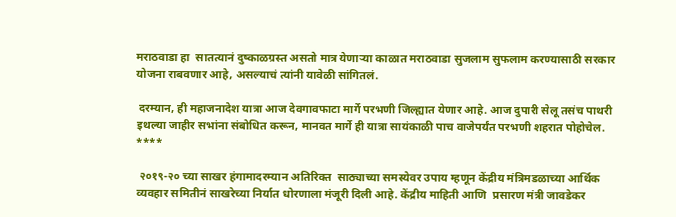मराठवाडा हा  सातत्यानं दुष्काळग्रस्त असतो मात्र येणाऱ्या काळात मराठवाडा सुजलाम सुफलाम करण्यासाठी सरकार योजना राबवणार आहे, असल्याचं त्यांनी यावेळी सांगितलं.

 दरम्यान, ही महाजनादेश यात्रा आज देवगावफाटा मार्गे परभणी जिल्ह्यात येणार आहे. आज दुपारी सेलू तसंच पाथरी इथल्या जाहीर सभांना संबोधित करून, मानवत मार्गे ही यात्रा सायंकाळी पाच वाजेपर्यंत परभणी शहरात पोहोचेल.
****

 २०१९-२० च्या साखर हंगामादरम्यान अतिरिक्त  साठ्याच्या समस्येवर उपाय म्हणून केंद्रीय मंत्रिमडळाच्या आर्थिक व्यवहार समितीनं साखरेच्या निर्यात धोरणाला मंजूरी दिली आहे. केंद्रीय माहिती आणि  प्रसारण मंत्री जावडेकर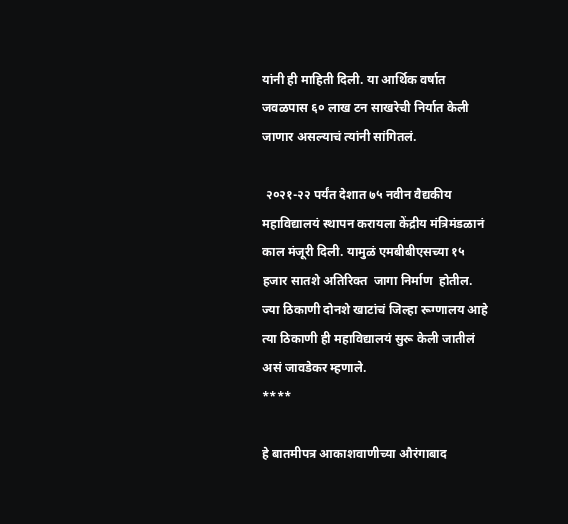यांनी ही माहिती दिली. या आर्थिक वर्षात जवळपास ६० लाख टन साखरेची निर्यात केली जाणार असल्याचं त्यांनी सांगितलं.

 २०२१-२२ पर्यंत देशात ७५ नवीन वैद्यकीय महाविद्यालयं स्थापन करायला केंद्रीय मंत्रिमंडळानं काल मंजूरी दिली. यामुळं एमबीबीएसच्या १५ हजार सातशे अतिरिक्त  जागा निर्माण  होतील. ज्या ठिकाणी दोनशे खाटांचं जिल्हा रूग्णालय आहे त्या ठिकाणी ही महाविद्यालयं सुरू केली जातीलं असं जावडेकर म्हणाले.
****

हे बातमीपत्र आकाशवाणीच्या औरंगाबाद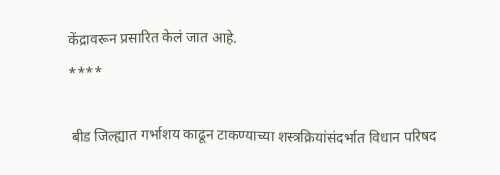केंद्रावरून प्रसारित केलं जात आहे.
****

 बीड जिल्ह्यात गर्भाशय काढून टाकण्याच्या शस्त्रक्रियांसंदर्भात विधान परिषद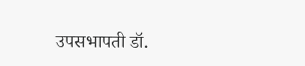उपसभापती डॉ.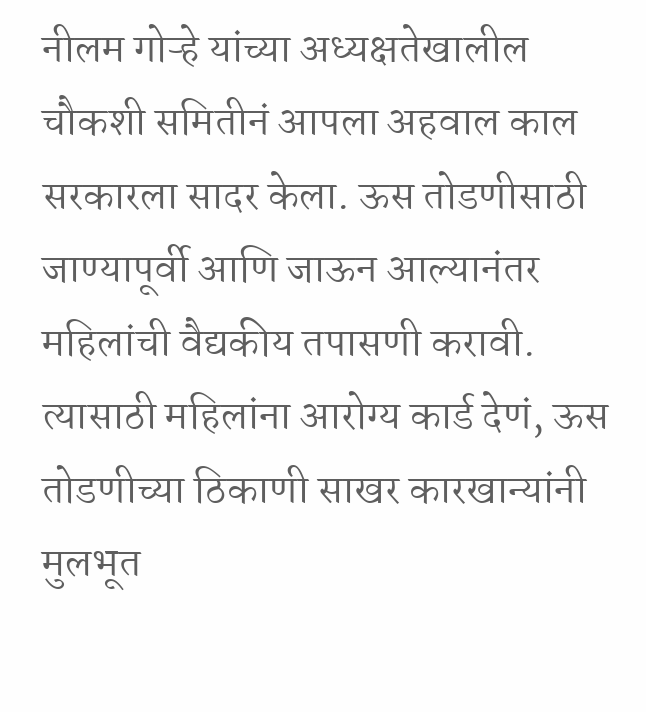नीलम गोऱ्हे यांच्या अध्यक्षतेखालील चौकशी समितीनं आपला अहवाल काल सरकारला सादर केला. ऊस तोडणीसाठी जाण्यापूर्वी आणि जाऊन आल्यानंतर महिलांची वैद्यकीय तपासणी करावी. त्यासाठी महिलांना आरोग्य कार्ड देणं, ऊस तोडणीच्या ठिकाणी साखर कारखान्यांनी मुलभूत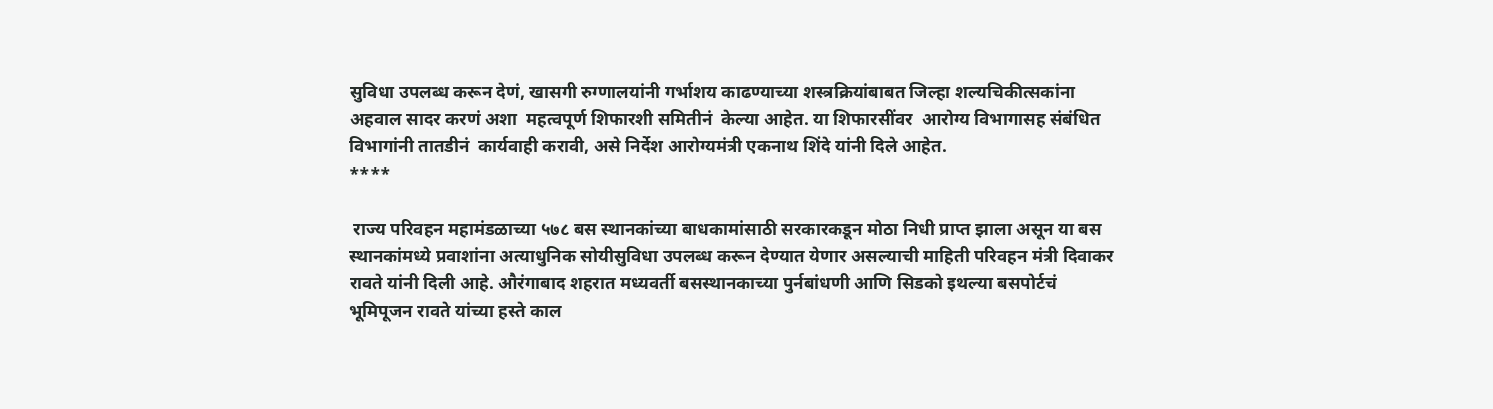सुविधा उपलब्ध करून देणं, खासगी रुग्णालयांनी गर्भाशय काढण्याच्या शस्त्रक्रियांबाबत जिल्हा शल्यचिकीत्सकांना अहवाल सादर करणं अशा  महत्वपूर्ण शिफारशी समितीनं  केल्या आहेत. या शिफारसींवर  आरोग्य विभागासह संबंधित विभागांनी तातडीनं  कार्यवाही करावी, असे निर्देश आरोग्यमंत्री एकनाथ शिंदे यांनी दिले आहेत.
****

 राज्य परिवहन महामंडळाच्या ५७८ बस स्थानकांच्या बाधकामांसाठी सरकारकडून मोठा निधी प्राप्त झाला असून या बस स्थानकांमध्ये प्रवाशांना अत्याधुनिक सोयीसुविधा उपलब्ध करून देण्यात येणार असल्याची माहिती परिवहन मंत्री दिवाकर रावते यांनी दिली आहे. औरंगाबाद शहरात मध्यवर्ती बसस्थानकाच्या पुर्नबांधणी आणि सिडको इथल्या बसपोर्टचं भूमिपूजन रावते यांच्या हस्ते काल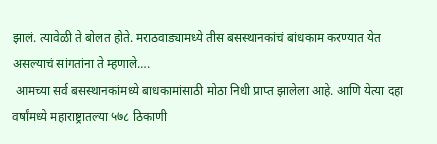झालं. त्यावेळी ते बोलत होते. मराठवाड्यामध्ये तीस बसस्थानकांचं बांधकाम करण्यात येत असल्याचं सांगतांना ते म्हणाले….
 आमच्या सर्व बसस्थानकांमध्ये बाधकामांसाठी मोठा निधी प्राप्त झालेला आहे. आणि येत्या दहा वर्षांमध्ये महाराष्ट्रातल्या ५७८ ठिकाणी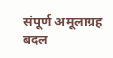संपूर्ण अमूलाग्रह बदल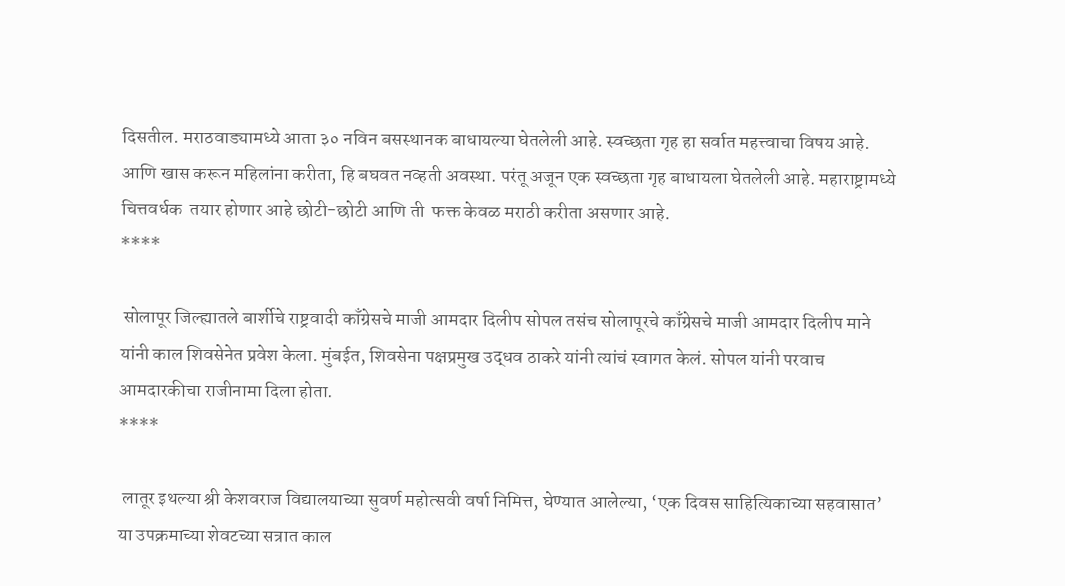दिसतील. मराठवाड्यामध्ये आता ३० नविन बसस्थानक बाधायल्या घेतलेली आहे. स्वच्छता गृह हा सर्वात महत्त्वाचा विषय आहे. आणि खास करून महिलांना करीता, हि बघवत नव्हती अवस्था. परंतू अजून एक स्वच्छता गृह बाधायला घेतलेली आहे. महाराष्ट्रामध्ये  चित्तवर्धक  तयार होणार आहे छोटी-छोटी आणि ती  फक्त केवळ मराठी करीता असणार आहे.
****

 सोलापूर जिल्ह्यातले बार्शीचे राष्ट्रवादी काँग्रेसचे माजी आमदार दिलीप सोपल तसंच सोलापूरचे काँग्रेसचे माजी आमदार दिलीप माने यांनी काल शिवसेनेत प्रवेश केला. मुंबईत, शिवसेना पक्षप्रमुख उद्धव ठाकरे यांनी त्यांचं स्वागत केलं. सोपल यांनी परवाच आमदारकीचा राजीनामा दिला होता.
****

 लातूर इथल्या श्री केशवराज विद्यालयाच्या सुवर्ण महोत्सवी वर्षा निमित्त, घेण्यात आलेल्या, ‘एक दिवस साहित्यिकाच्या सहवासात’ या उपक्रमाच्या शेवटच्या सत्रात काल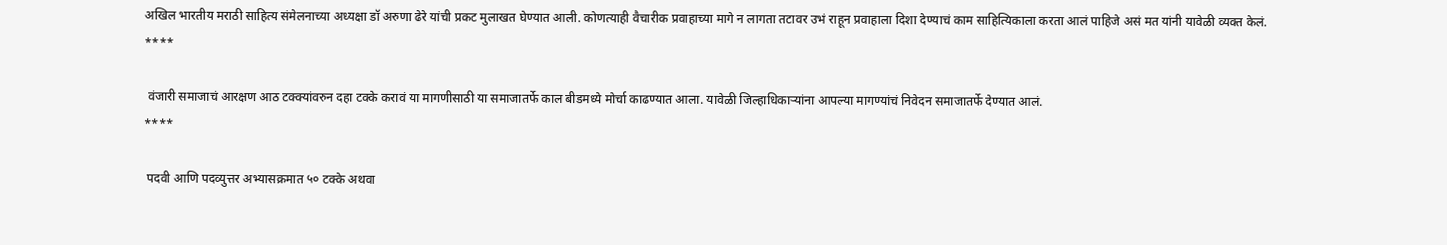अखिल भारतीय मराठी साहित्य संमेलनाच्या अध्यक्षा डॉ अरुणा ढेरे यांची प्रकट मुलाखत घेण्यात आली. कोणत्याही वैचारीक प्रवाहाच्या मागे न लागता तटावर उभं राहून प्रवाहाला दिशा देण्याचं काम साहित्यिकाला करता आलं पाहिजे असं मत यांनी यावेळी व्यक्त केलं.
****

 वंजारी समाजाचं आरक्षण आठ टक्क्यांवरुन दहा टक्के करावं या मागणीसाठी या समाजातर्फे काल बीडमध्ये मोर्चा काढण्यात आला. यावेळी जिल्हाधिकाऱ्यांना आपल्या मागण्यांचं निवेदन समाजातर्फे देण्यात आलं.
****

 पदवी आणि पदव्युत्तर अभ्यासक्रमात ५० टक्के अथवा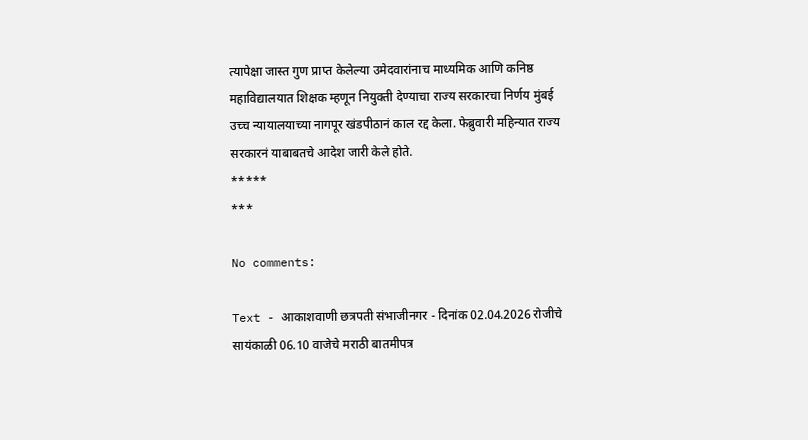त्यापेक्षा जास्त गुण प्राप्त केलेल्या उमेदवारांनाच माध्यमिक आणि कनिष्ठ महाविद्यालयात शिक्षक म्हणून नियुक्ती देण्याचा राज्य सरकारचा निर्णय मुंबई उच्च न्यायालयाच्या नागपूर खंडपीठानं काल रद्द केला. फेब्रुवारी महिन्यात राज्य सरकारनं याबाबतचे आदेश जारी केले होते.
*****
***

No comments:

Text - आकाशवाणी छत्रपती संभाजीनगर - दिनांक 02.04.2026 रोजीचे सायंकाळी 06.10 वाजेचे मराठी बातमीपत्र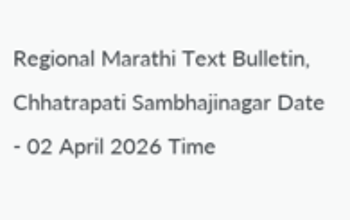Regional Marathi Text Bulletin, Chhatrapati Sambhajinagar Date - 02 April 2026 Time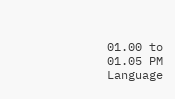01.00 to 01.05 PM Language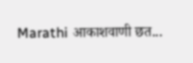Marathi आकाशवाणी छत...